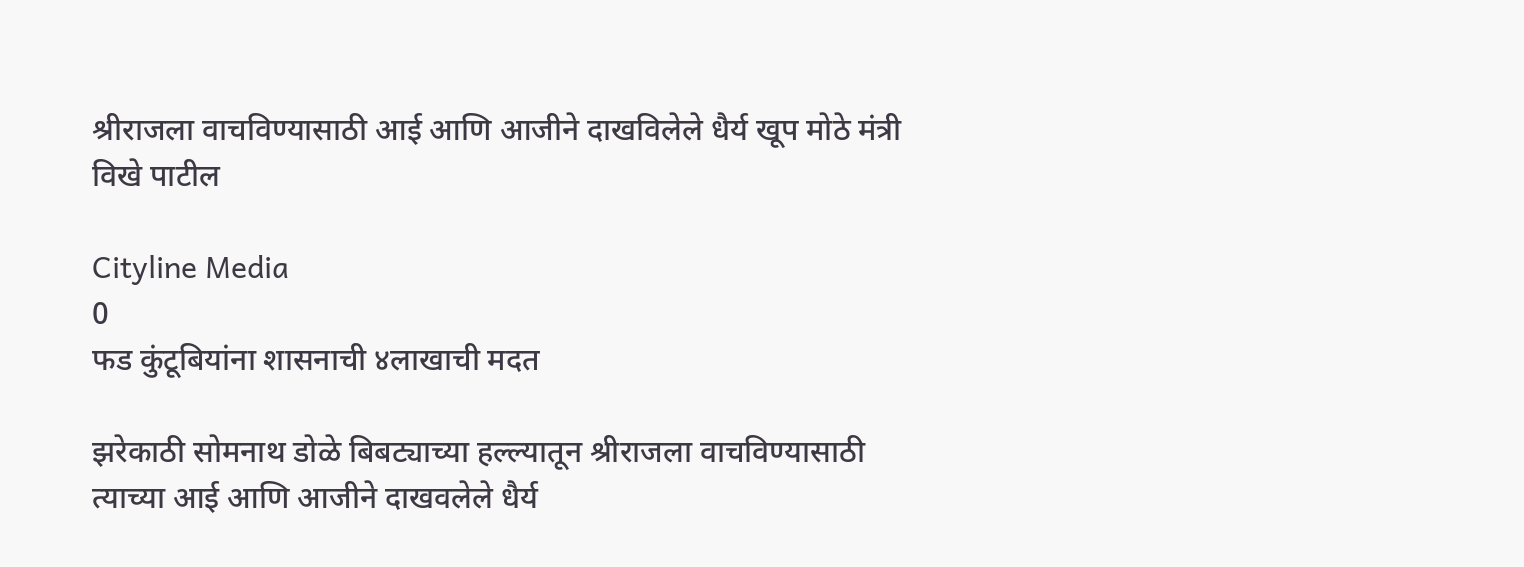श्रीराजला वाचविण्यासाठी आई आणि आजीने दाखविलेले धैर्य खूप मोठे मंत्री विखे पाटील

Cityline Media
0
फड कुंटूबियांना शासनाची ४लाखाची मदत

झरेकाठी सोमनाथ डोळे बिबट्याच्या हल्ल्यातून श्रीराजला वाचविण्यासाठी त्याच्या आई आणि आजीने दाखवलेले धैर्य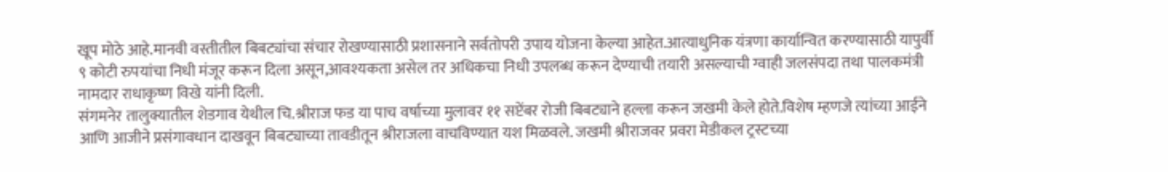खूप मोठे आहे.मानवी वस्तीतील बिबट्यांचा संचार रोखण्यासाठी प्रशासनाने सर्वतोपरी उपाय योजना केल्या आहेत.आत्याधुनिक यंत्रणा कार्यान्वित करण्यासाठी यापुर्वी ९ कोटी रुपयांचा निधी मंजूर करून दिला असून,आवश्यकता असेल तर अधिकचा निधी उपलब्ध करून देण्याची तयारी असल्याची ग्वाही जलसंपदा तथा पालकमंत्री नामदार राधाकृष्ण विखे यांनी दिली.
संगमनेर तालुक्यातील शेडगाव येथील चि.श्रीराज फड या पाच वर्षाच्या मुलावर ११ सप्टेंबर रोजी बिबट्याने हल्ला करून जखमी केले होते.विशेष म्हणजे त्यांच्या आईने आणि आजीने प्रसंगावधान दाखवून बिबट्याच्या तावडीतून श्रीराजला वाचविण्यात यश मिळवले. जखमी श्रीराजवर प्रवरा मेडीकल ट्रस्टच्या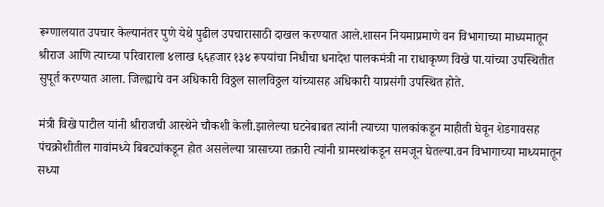रूग्णालयात उपचार केल्यानंतर पुणे येथे पुढील उपचारासाठी दाखल करण्यात आले.शासन नियमाप्रमाणे वन विभागाच्या माध्यमातून श्रीराज आणि त्याच्या परिवाराला ४लाख ६६हजार १३४ रूपयांचा निधीचा धनादेश पालकमंत्री ना राधाकृष्ण विखे पा.यांच्या उपस्थितीत सुपूर्त करण्यात आला. जिल्ह्याचे वन अधिकारी विठ्ठल सालविठ्ठल यांच्यासह अधिकारी याप्रसंगी उपस्थित होते.

मंत्री विखे पाटील यांनी श्रीराजची आस्थेने चौकशी केली.झालेल्या घटनेबाबत त्यांनी त्याच्या पालकांकडून माहीती घेवून शेडगावसह पंचक्रोशीतील गावांमध्ये बिबट्यांकडून होत असलेल्या त्रासाच्या तक्रारी त्यांनी ग्रामस्थांकडून समजून घेतल्या.वन विभागाच्या माध्यमातून सध्या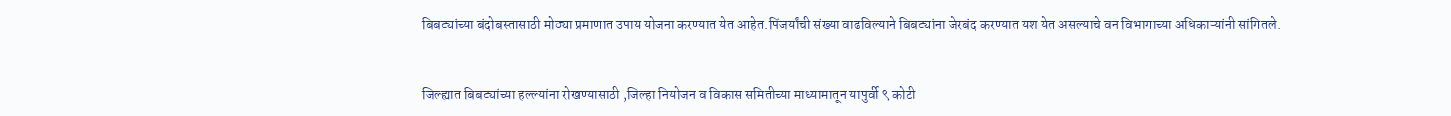बिबट्यांच्या बंदोबस्तासाठी मोठ्या प्रमाणात उपाय योजना करण्यात येत आहेत.पिंजर्यांची संख्या वाढविल्याने बिबट्यांना जेरबंद करण्यात यश येत असल्याचे वन विभागाच्या अधिकाऱ्यांनी सांगितले.


जिल्‍ह्यात बिबट्यांच्‍या हल्‍ल्‍यांना रोखण्‍यासाठी ,जिल्हा नियोजन व विकास समितीच्या माध्यामातून यापुर्वी ९ कोटी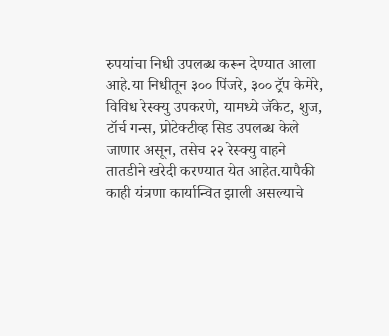रुपयांचा निधी उपलब्ध करून देण्यात आला आहे.या निधीतून ३०० पिंजरे, ३०० ट्रॅप केमेरे, विविध रेस्‍क्यु उपकरणे, यामध्‍ये जॅकेट, शुज, टॉर्च गन्‍स, प्रोटेक्‍टीव्‍ह सिड उपलब्‍ध केले जाणार असून, तसेच २२ रेस्‍क्यु वाहने तातडीने खरेदी करण्‍यात येत आहेत.यापैकी काही यंत्रणा कार्यान्वित झाली असल्याचे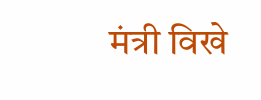मंत्री विखे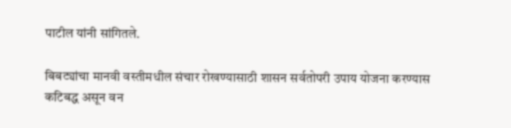पाटील यांनी सांगितले.

बिबट्यांचा मानवी वस्तीमधील संचार रोखण्यासाठी शासन सर्वतोपरी उपाय योजना करण्यास कटिबद्ध असून वन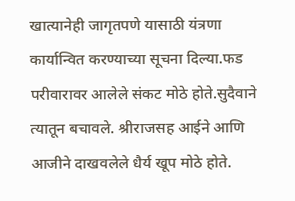खात्यानेही जागृतपणे यासाठी यंत्रणा कार्यान्वित करण्याच्या सूचना दिल्या.फड परीवारावर आलेले संकट मोठे होते.सुदैवाने त्यातून बचावले. श्रीराजसह आईने आणि आजीने दाखवलेले धैर्य खूप मोठे होते.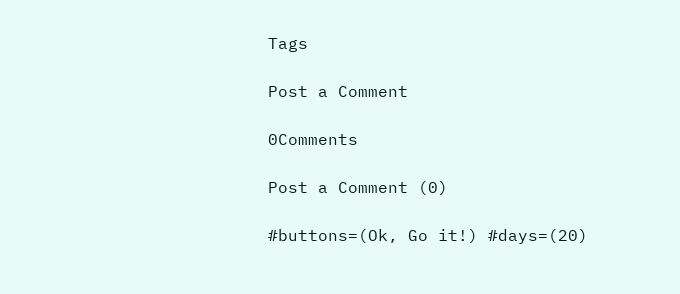Tags

Post a Comment

0Comments

Post a Comment (0)

#buttons=(Ok, Go it!) #days=(20)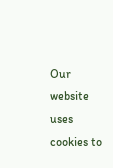Our website uses cookies to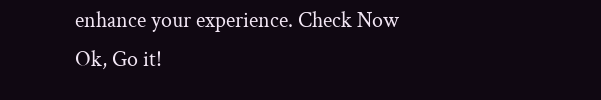enhance your experience. Check Now
Ok, Go it!